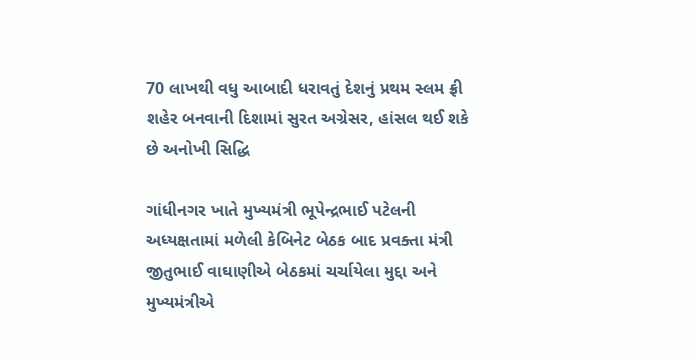70 લાખથી વધુ આબાદી ધરાવતું દેશનું પ્રથમ સ્લમ ફ્રી શહેર બનવાની દિશામાં સુરત અગ્રેસર, હાંસલ થઈ શકે છે અનોખી સિદ્ધિ

ગાંધીનગર ખાતે મુખ્યમંત્રી ભૂપેન્દ્રભાઈ પટેલની અધ્યક્ષતામાં મળેલી કેબિનેટ બેઠક બાદ પ્રવક્તા મંત્રી જીતુભાઈ વાઘાણીએ બેઠકમાં ચર્ચાયેલા મુદ્દા અને મુખ્યમંત્રીએ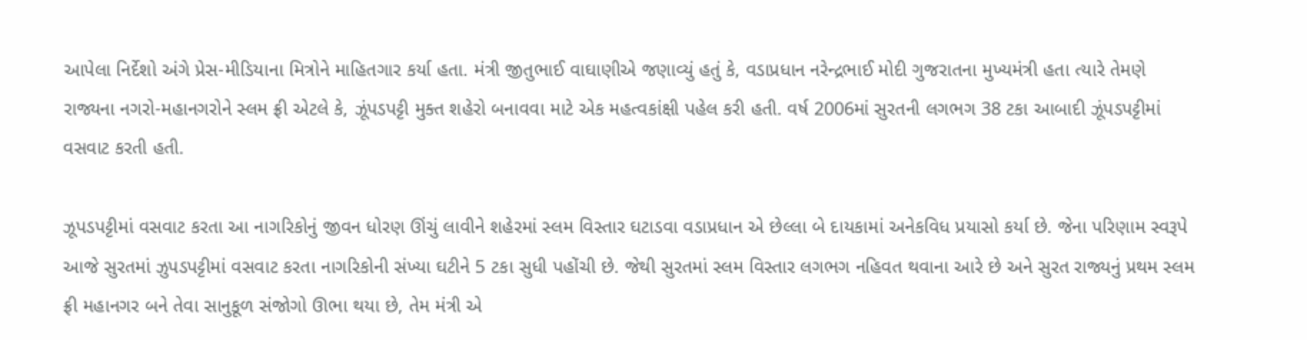આપેલા નિર્દેશો અંગે પ્રેસ-મીડિયાના મિત્રોને માહિતગાર કર્યા હતા. મંત્રી જીતુભાઈ વાઘાણીએ જણાવ્યું હતું કે, વડાપ્રધાન નરેન્દ્રભાઈ મોદી ગુજરાતના મુખ્યમંત્રી હતા ત્યારે તેમણે રાજ્યના નગરો-મહાનગરોને સ્લમ ફ્રી એટલે કે, ઝૂંપડપટ્ટી મુક્ત શહેરો બનાવવા માટે એક મહત્વકાંક્ષી પહેલ કરી હતી. વર્ષ 2006માં સુરતની લગભગ 38 ટકા આબાદી ઝૂંપડપટ્ટીમાં વસવાટ કરતી હતી.

ઝૂપડપટ્ટીમાં વસવાટ કરતા આ નાગરિકોનું જીવન ધોરણ ઊંચું લાવીને શહેરમાં સ્લમ વિસ્તાર ઘટાડવા વડાપ્રધાન એ છેલ્લા બે દાયકામાં અનેકવિધ પ્રયાસો કર્યા છે. જેના પરિણામ સ્વરૂપે આજે સુરતમાં ઝુપડપટ્ટીમાં વસવાટ કરતા નાગરિકોની સંખ્યા ઘટીને 5 ટકા સુધી પહોંચી છે. જેથી સુરતમાં સ્લમ વિસ્તાર લગભગ નહિવત થવાના આરે છે અને સુરત રાજ્યનું પ્રથમ સ્લમ ફ્રી મહાનગર બને તેવા સાનુકૂળ સંજોગો ઊભા થયા છે, તેમ મંત્રી એ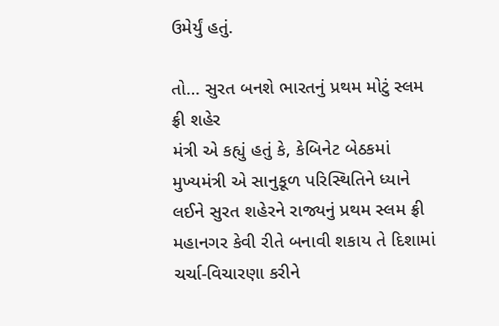ઉમેર્યું હતું.

તો… સુરત બનશે ભારતનું પ્રથમ મોટું સ્લમ ફ્રી શહેર
મંત્રી એ કહ્યું હતું કે, કેબિનેટ બેઠકમાં મુખ્યમંત્રી એ સાનુકૂળ પરિસ્થિતિને ધ્યાને લઈને સુરત શહેરને રાજ્યનું પ્રથમ સ્લમ ફ્રી મહાનગર કેવી રીતે બનાવી શકાય તે દિશામાં ચર્ચા-વિચારણા કરીને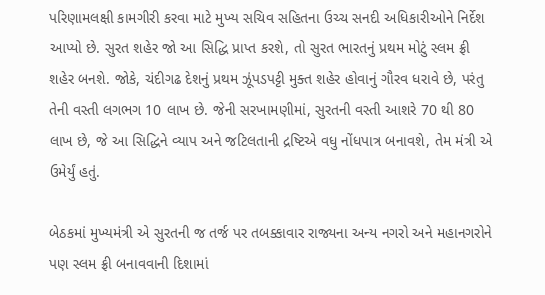પરિણામલક્ષી કામગીરી કરવા માટે મુખ્ય સચિવ સહિતના ઉચ્ચ સનદી અધિકારીઓને નિર્દેશ આપ્યો છે. સુરત શહેર જો આ સિદ્ધિ પ્રાપ્ત કરશે, તો સુરત ભારતનું પ્રથમ મોટું સ્લમ ફ્રી શહેર બનશે. જોકે, ચંદીગઢ દેશનું પ્રથમ ઝૂંપડપટ્ટી મુક્ત શહેર હોવાનું ગૌરવ ધરાવે છે, પરંતુ તેની વસ્તી લગભગ 10 લાખ છે. જેની સરખામણીમાં, સુરતની વસ્તી આશરે 70 થી 80 લાખ છે, જે આ સિદ્ધિને વ્યાપ અને જટિલતાની દ્રષ્ટિએ વધુ નોંધપાત્ર બનાવશે, તેમ મંત્રી એ ઉમેર્યું હતું.

બેઠકમાં મુખ્યમંત્રી એ સુરતની જ તર્જ પર તબક્કાવાર રાજ્યના અન્ય નગરો અને મહાનગરોને પણ સ્લમ ફ્રી બનાવવાની દિશામાં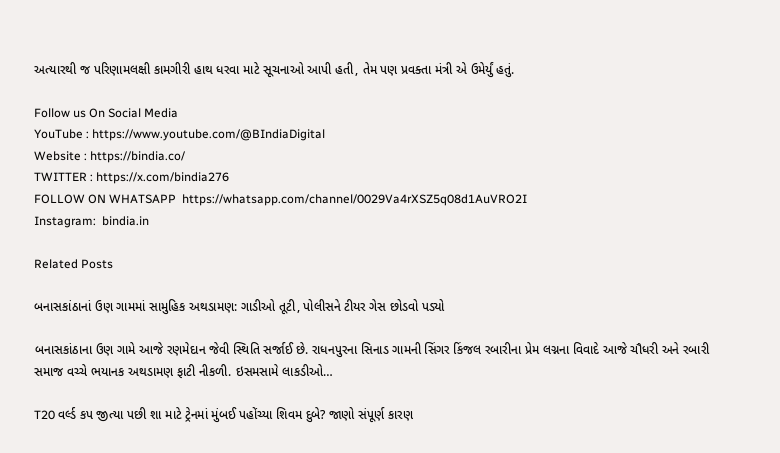અત્યારથી જ પરિણામલક્ષી કામગીરી હાથ ધરવા માટે સૂચનાઓ આપી હતી, તેમ પણ પ્રવક્તા મંત્રી એ ઉમેર્યું હતું.

Follow us On Social Media
YouTube : https://www.youtube.com/@BIndiaDigital
Website : https://bindia.co/
TWITTER : https://x.com/bindia276
FOLLOW ON WHATSAPP  https://whatsapp.com/channel/0029Va4rXSZ5q08d1AuVRO2I
Instagram:  bindia.in

Related Posts

બનાસકાંઠાનાં ઉણ ગામમાં સામુહિક અથડામણ: ગાડીઓ તૂટી, પોલીસને ટીયર ગેસ છોડવો પડ્યો

બનાસકાંઠાના ઉણ ગામે આજે રણમેદાન જેવી સ્થિતિ સર્જાઈ છે. રાધનપુરના સિનાડ ગામની સિંગર કિંજલ રબારીના પ્રેમ લગ્નના વિવાદે આજે ચૌધરી અને રબારી સમાજ વચ્ચે ભયાનક અથડામણ ફાટી નીકળી. ઇસમસામે લાકડીઓ…

T20 વર્લ્ડ કપ જીત્યા પછી શા માટે ટ્રેનમાં મુંબઈ પહોંચ્યા શિવમ દુબે? જાણો સંપૂર્ણ કારણ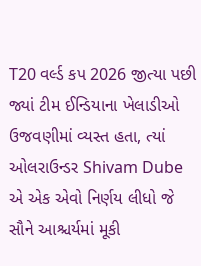T20 વર્લ્ડ કપ 2026 જીત્યા પછી જ્યાં ટીમ ઈન્ડિયાના ખેલાડીઓ ઉજવણીમાં વ્યસ્ત હતા, ત્યાં ઓલરાઉન્ડર Shivam Dube એ એક એવો નિર્ણય લીધો જે સૌને આશ્ચર્યમાં મૂકી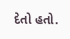દેતો હતો.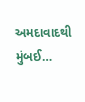અમદાવાદથી મુંબઈ…